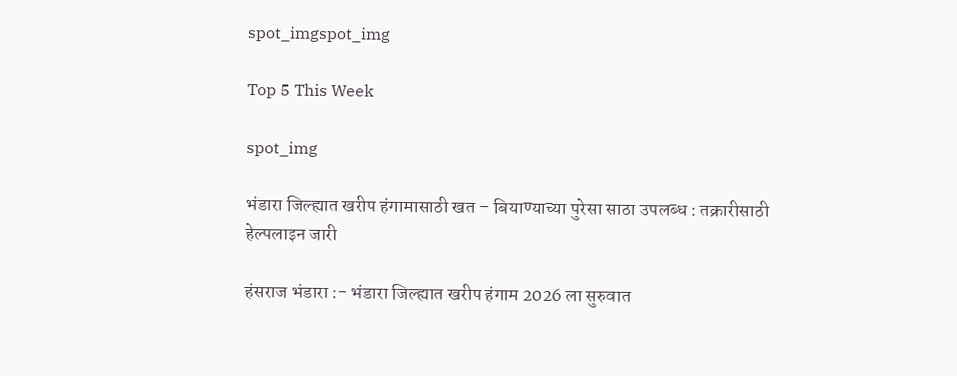spot_imgspot_img

Top 5 This Week

spot_img

भंडारा जिल्ह्यात खरीप हंगामासाठी खत – बियाण्याच्या पुरेसा साठा उपलब्ध : तक्रारीसाठी हेल्पलाइन जारी

हंसराज भंडारा :- भंडारा जिल्ह्यात खरीप हंगाम 2026 ला सुरुवात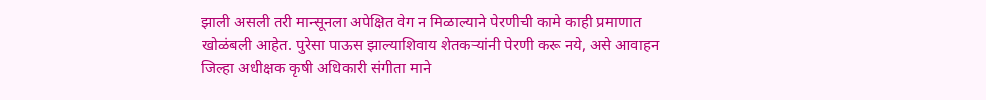झाली असली तरी मान्सूनला अपेक्षित वेग न मिळाल्याने पेरणीची कामे काही प्रमाणात खोळंबली आहेत. पुरेसा पाऊस झाल्याशिवाय शेतकऱ्यांनी पेरणी करू नये, असे आवाहन जिल्हा अधीक्षक कृषी अधिकारी संगीता माने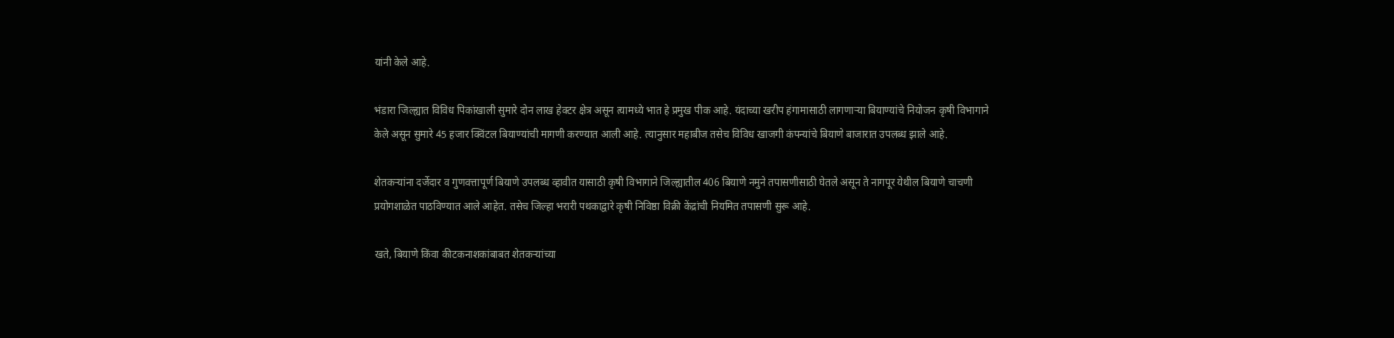यांनी केले आहे.

भंडारा जिल्ह्यात विविध पिकांखाली सुमारे दोन लाख हेक्टर क्षेत्र असून त्यामध्ये भात हे प्रमुख पीक आहे. यंदाच्या खरीप हंगामासाठी लागणाऱ्या बियाण्यांचे नियोजन कृषी विभागाने केले असून सुमारे 45 हजार क्विंटल बियाण्यांची मागणी करण्यात आली आहे. त्यानुसार महाबीज तसेच विविध खाजगी कंपन्यांचे बियाणे बाजारात उपलब्ध झाले आहे.

शेतकऱ्यांना दर्जेदार व गुणवत्तापूर्ण बियाणे उपलब्ध व्हावीत यासाठी कृषी विभागाने जिल्ह्यातील 406 बियाणे नमुने तपासणीसाठी घेतले असून ते नागपूर येथील बियाणे चाचणी प्रयोगशाळेत पाठविण्यात आले आहेत. तसेच जिल्हा भरारी पथकाद्वारे कृषी निविष्ठा विक्री केंद्रांची नियमित तपासणी सुरू आहे.

खते, बियाणे किंवा कीटकनाशकांबाबत शेतकऱ्यांच्या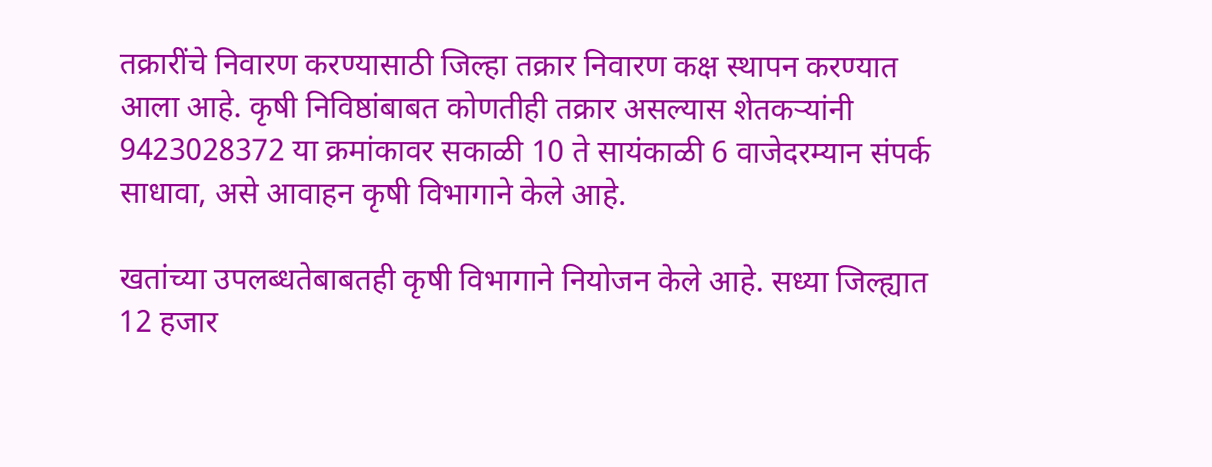तक्रारींचे निवारण करण्यासाठी जिल्हा तक्रार निवारण कक्ष स्थापन करण्यात आला आहे. कृषी निविष्ठांबाबत कोणतीही तक्रार असल्यास शेतकऱ्यांनी 9423028372 या क्रमांकावर सकाळी 10 ते सायंकाळी 6 वाजेदरम्यान संपर्क साधावा, असे आवाहन कृषी विभागाने केले आहे.

खतांच्या उपलब्धतेबाबतही कृषी विभागाने नियोजन केले आहे. सध्या जिल्ह्यात 12 हजार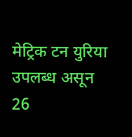मेट्रिक टन युरिया उपलब्ध असून 26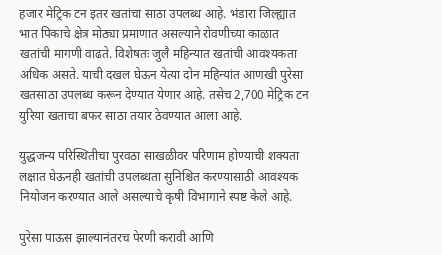हजार मेट्रिक टन इतर खतांचा साठा उपलब्ध आहे. भंडारा जिल्ह्यात भात पिकाचे क्षेत्र मोठ्या प्रमाणात असल्याने रोवणीच्या काळात खतांची मागणी वाढते. विशेषतः जुलै महिन्यात खतांची आवश्यकता अधिक असते. याची दखल घेऊन येत्या दोन महिन्यांत आणखी पुरेसा खतसाठा उपलब्ध करून देण्यात येणार आहे. तसेच 2,700 मेट्रिक टन युरिया खताचा बफर साठा तयार ठेवण्यात आला आहे.

युद्धजन्य परिस्थितीचा पुरवठा साखळीवर परिणाम होण्याची शक्यता लक्षात घेऊनही खतांची उपलब्धता सुनिश्चित करण्यासाठी आवश्यक नियोजन करण्यात आले असल्याचे कृषी विभागाने स्पष्ट केले आहे.

पुरेसा पाऊस झाल्यानंतरच पेरणी करावी आणि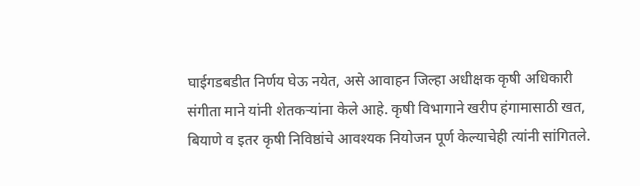घाईगडबडीत निर्णय घेऊ नयेत, असे आवाहन जिल्हा अधीक्षक कृषी अधिकारी संगीता माने यांनी शेतकऱ्यांना केले आहे. कृषी विभागाने खरीप हंगामासाठी खत, बियाणे व इतर कृषी निविष्ठांचे आवश्यक नियोजन पूर्ण केल्याचेही त्यांनी सांगितले.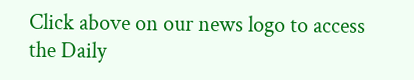Click above on our news logo to access the Daily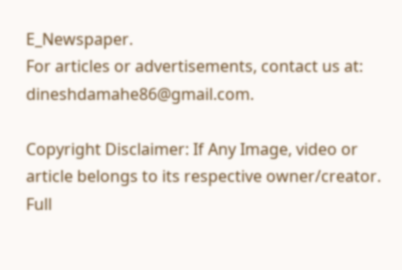E_Newspaper.
For articles or advertisements, contact us at: dineshdamahe86@gmail.com.

Copyright Disclaimer: If Any Image, video or article belongs to its respective owner/creator. Full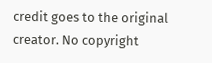credit goes to the original creator. No copyright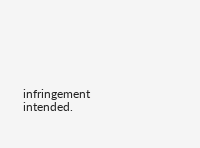infringement intended.